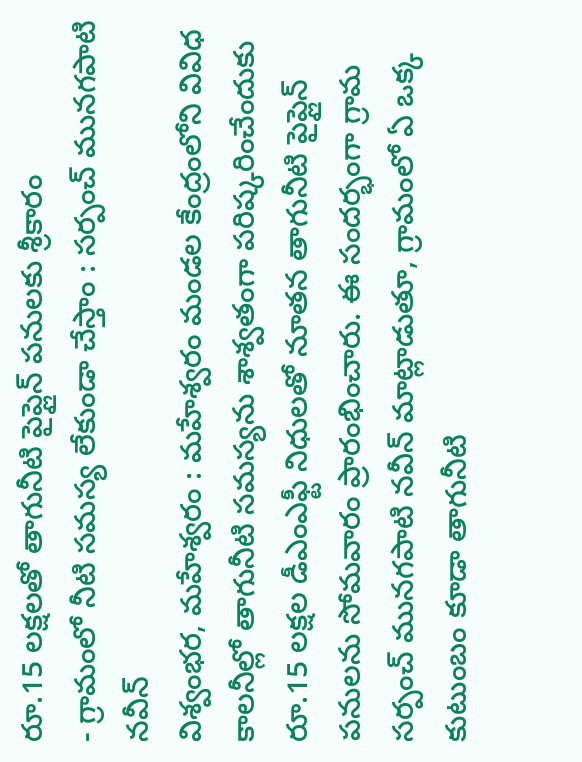రూ.15 లక్షలతో తాగునీటి పైప్లైన్ పనులకు శ్రీకారం
- గ్రామంలో నీటి సమస్య లేకుండా చేస్తాం : సర్పంచ్ మునగపాటి నవీన్
విశ్వంభర, మహేశ్వరం : మహేశ్వరం మండల కేంద్రంలోని వివిధ కాలనీల్లో తాగునీటి సమస్యను శాశ్వతంగా పరిష్కరించేందుకు రూ.15 లక్షల డీఎంఎఫ్టీ నిధులతో నూతన తాగునీటి పైప్లైన్ పనులను సోమవారం ప్రారంభించారు. ఈ సందర్భంగా గ్రామ సర్పంచ్ మునగపాటి నవీన్ మాట్లాడుతూ, గ్రామంలో ఏ ఒక్క కుటుంబం కూడా తాగునీటి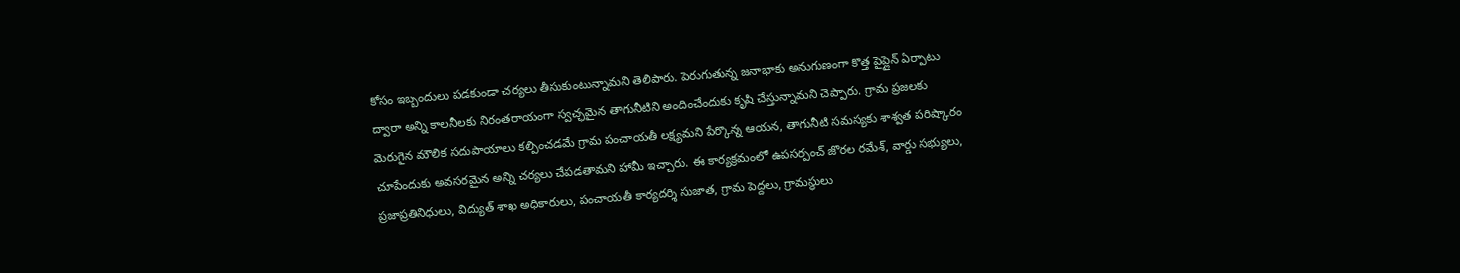కోసం ఇబ్బందులు పడకుండా చర్యలు తీసుకుంటున్నామని తెలిపారు. పెరుగుతున్న జనాభాకు అనుగుణంగా కొత్త పైప్లైన్ ఏర్పాటు ద్వారా అన్ని కాలనీలకు నిరంతరాయంగా స్వచ్ఛమైన తాగునీటిని అందించేందుకు కృషి చేస్తున్నామని చెప్పారు. గ్రామ ప్రజలకు మెరుగైన మౌలిక సదుపాయాలు కల్పించడమే గ్రామ పంచాయతీ లక్ష్యమని పేర్కొన్న ఆయన, తాగునీటి సమస్యకు శాశ్వత పరిష్కారం చూపేందుకు అవసరమైన అన్ని చర్యలు చేపడతామని హామీ ఇచ్చారు. ఈ కార్యక్రమంలో ఉపసర్పంచ్ జొరల రమేశ్, వార్డు సభ్యులు, ప్రజాప్రతినిధులు, విద్యుత్ శాఖ అధికారులు, పంచాయతీ కార్యదర్శి సుజాత, గ్రామ పెద్దలు, గ్రామస్థులు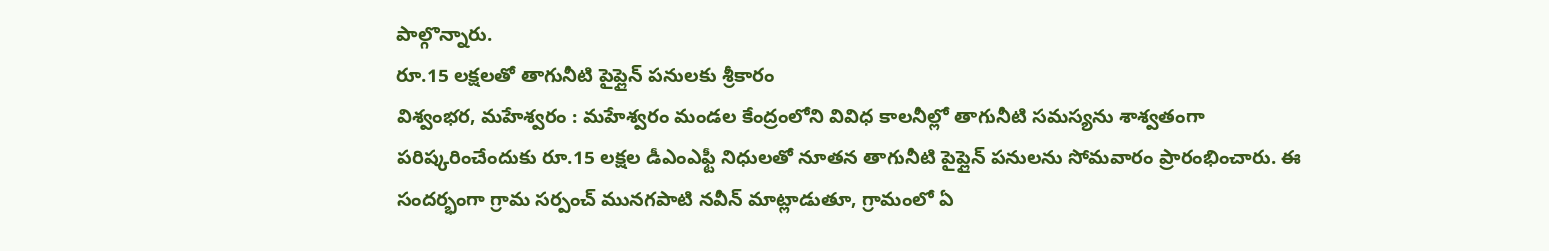పాల్గొన్నారు.
రూ.15 లక్షలతో తాగునీటి పైప్లైన్ పనులకు శ్రీకారం
విశ్వంభర, మహేశ్వరం : మహేశ్వరం మండల కేంద్రంలోని వివిధ కాలనీల్లో తాగునీటి సమస్యను శాశ్వతంగా పరిష్కరించేందుకు రూ.15 లక్షల డీఎంఎఫ్టీ నిధులతో నూతన తాగునీటి పైప్లైన్ పనులను సోమవారం ప్రారంభించారు. ఈ సందర్భంగా గ్రామ సర్పంచ్ మునగపాటి నవీన్ మాట్లాడుతూ, గ్రామంలో ఏ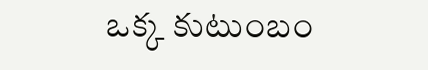ఒక్క కుటుంబం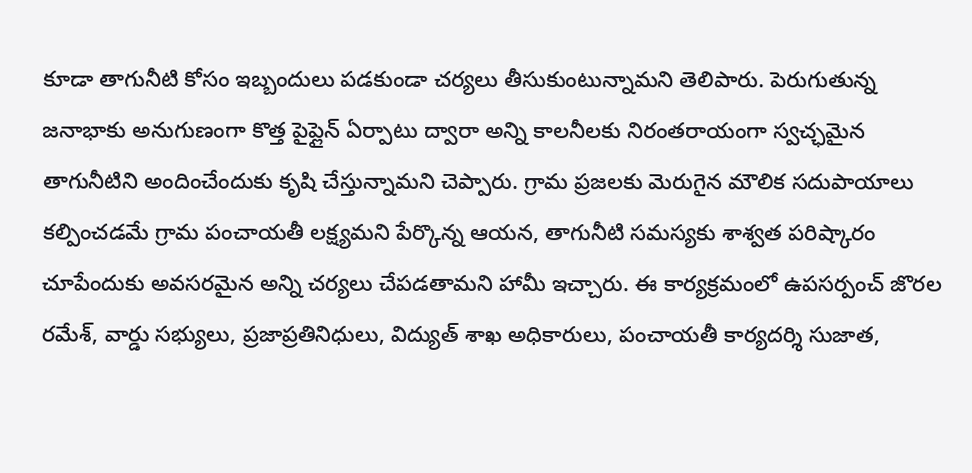కూడా తాగునీటి కోసం ఇబ్బందులు పడకుండా చర్యలు తీసుకుంటున్నామని తెలిపారు. పెరుగుతున్న జనాభాకు అనుగుణంగా కొత్త పైప్లైన్ ఏర్పాటు ద్వారా అన్ని కాలనీలకు నిరంతరాయంగా స్వచ్ఛమైన తాగునీటిని అందించేందుకు కృషి చేస్తున్నామని చెప్పారు. గ్రామ ప్రజలకు మెరుగైన మౌలిక సదుపాయాలు కల్పించడమే గ్రామ పంచాయతీ లక్ష్యమని పేర్కొన్న ఆయన, తాగునీటి సమస్యకు శాశ్వత పరిష్కారం చూపేందుకు అవసరమైన అన్ని చర్యలు చేపడతామని హామీ ఇచ్చారు. ఈ కార్యక్రమంలో ఉపసర్పంచ్ జొరల రమేశ్, వార్డు సభ్యులు, ప్రజాప్రతినిధులు, విద్యుత్ శాఖ అధికారులు, పంచాయతీ కార్యదర్శి సుజాత,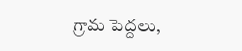గ్రామ పెద్దలు,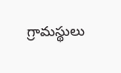గ్రామస్థులు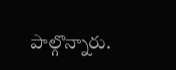పాల్గొన్నారు.